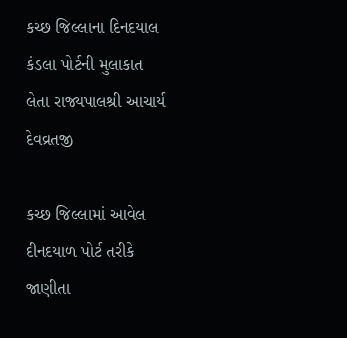કચ્છ જિલ્લાના દિનદયાલ કંડલા પોર્ટની મુલાકાત લેતા રાજ્યપાલશ્રી આચાર્ય દેવવ્રતજી

કચ્છ જિલ્લામાં આવેલ દીનદયાળ પોર્ટ તરીકે જાણીતા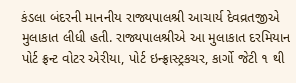કંડલા બંદરની માનનીય રાજ્યપાલશ્રી આચાર્ય દેવવ્રતજીએ મુલાકાત લીધી હતી. રાજ્યપાલશ્રીએ આ મુલાકાત દરમિયાન પોર્ટ ફ્રન્ટ વોટર એરીયા, પોર્ટ ઇન્ફ્રાસ્ટ્રકચર, કાર્ગો જેટી ૧ થી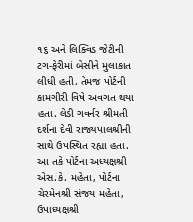૧૬ અને લિક્વિડ જેટીની ટગ-ફેરીમાં બેસીને મુલાકાત લીધી હતી. તેમજ પોર્ટની કામગીરી વિષે અવગત થયા હતા. લેડી ગવર્નર શ્રીમતી દર્શના દેવી રાજ્યપાલશ્રીની સાથે ઉપસ્થિત રહ્યા હતા. આ તકે પોર્ટના અધ્યક્ષશ્રી એસ.કે. મહેતા, પોર્ટના ચેરમેનશ્રી સંજય મહેતા, ઉપાધ્યક્ષશ્રી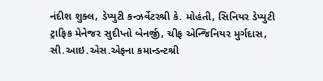નંદીશ શુક્લ, ડેપ્યુટી કન્ઝર્વેટરશ્રી કે. મોહંતી, સિનિયર ડેપ્યુટી ટ્રાફિક મેનેજર સુદીપ્તો બેનર્જી, ચીફ એન્જિનિયર મુર્ગદાસ, સી.આઇ.એસ.એફના કમાન્ડન્ટશ્રી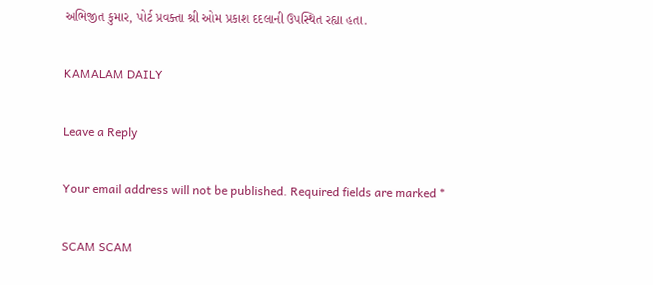અભિજીત કુમાર, પોર્ટ પ્રવક્તા શ્રી ઓમ પ્રકાશ દદલાની ઉપસ્થિત રહ્યા હતા.

KAMALAM DAILY

Leave a Reply

Your email address will not be published. Required fields are marked *

SCAM SCAM